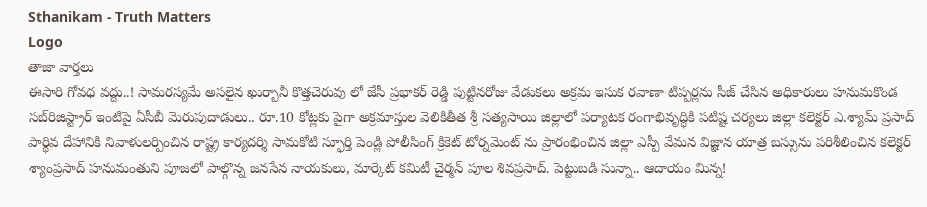Sthanikam - Truth Matters
Logo
తాజా వార్తలు
ఈసారి గోవధ వద్దు..! సామరస్యమే అసలైన ఖుర్బానీ కొత్తచెరువు లో జేసీ ప్రభాకర్ రెడ్డి పుట్టినరోజు వేడుకలు అక్రమ ఇసుక రవాణా టిప్పర్లను సీజ్ చేసిన అధికారులు హనుమకొండ సబ్‌రిజిస్ట్రార్ ఇంటిపై ఏసీబీ మెరుపుదాడులు.. రూ.10 కోట్లకు పైగా అక్రమాస్తుల వెలికితీత శ్రీ సత్యసాయి జిల్లాలో పర్యాటక రంగాభివృద్ధికి పటిష్ట చర్యలు జిల్లా కలెక్టర్ ఎ.శ్యామ్ ప్రసాద్ పార్థివ దేహానికి నివాళులర్పించిన రాష్ట్ర కార్యదర్శి సామకోటి స్ఫూర్తి పెండ్లి పోలీసింగ్ క్రికెట్ టోర్నమెంట్ ను ప్రారంభించిన జిల్లా ఎస్పీ వేమన విజ్ఞాన యాత్ర బస్సును పరిశీలించిన కలెక్టర్ శ్యాంప్రసాద్ హనుమంతుని పూజలో పాల్గొన్న జనసేన నాయకులు, మార్కెట్ కమిటీ చైర్మన్ పూల శివప్రసాద్. పెట్టుబడి సున్నా.. ఆదాయం మిన్న!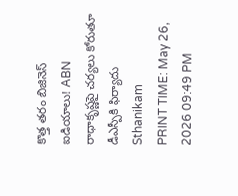కొత్త తరం బిజినెస్ ఐడియాలు! ABN రాధాకృష్ణపై చర్యలు కోరుతూ డీఎస్పీకి ఫిర్యాదు
Sthanikam
PRINT TIME: May 26, 2026 09:49 PM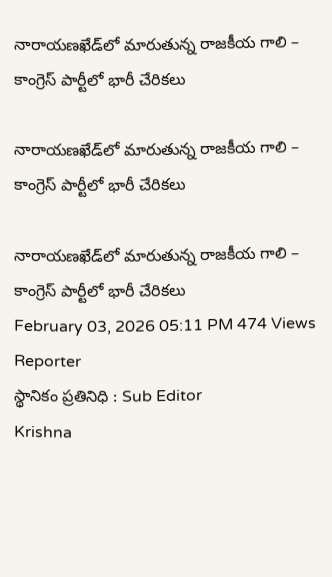నారాయణఖేడ్‌లో మారుతున్న రాజకీయ గాలి – కాంగ్రెస్ పార్టీలో భారీ చేరికలు

నారాయణఖేడ్‌లో మారుతున్న రాజకీయ గాలి – కాంగ్రెస్ పార్టీలో భారీ చేరికలు

నారాయణఖేడ్‌లో మారుతున్న రాజకీయ గాలి – కాంగ్రెస్ పార్టీలో భారీ చేరికలు
February 03, 2026 05:11 PM 474 Views
Reporter
స్థానికం ప్రతినిధి : Sub Editor
Krishna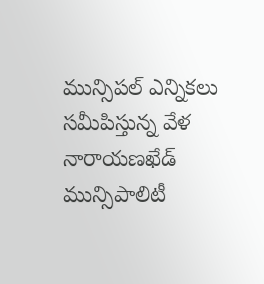మున్సిపల్ ఎన్నికలు సమీపిస్తున్న వేళ నారాయణఖేడ్ మున్సిపాలిటీ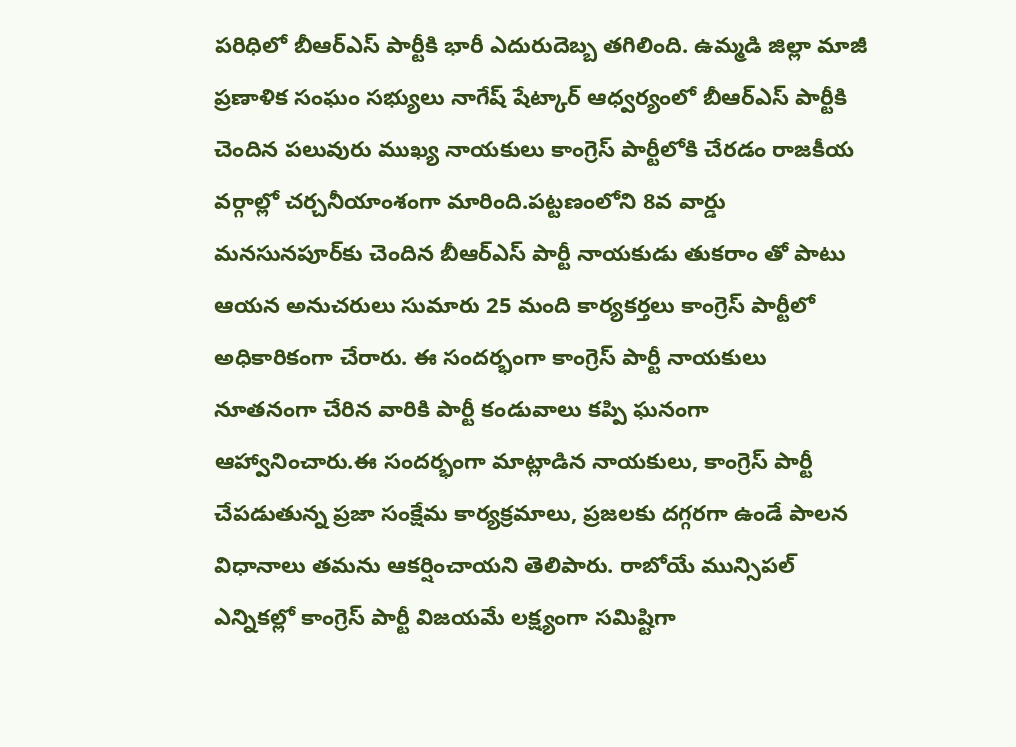పరిధిలో బీఆర్ఎస్ పార్టీకి భారీ ఎదురుదెబ్బ తగిలింది. ఉమ్మడి జిల్లా మాజీ ప్రణాళిక సంఘం సభ్యులు నాగేష్ షేట్కార్ ఆధ్వర్యంలో బీఆర్ఎస్ పార్టీకి చెందిన పలువురు ముఖ్య నాయకులు కాంగ్రెస్ పార్టీలోకి చేరడం రాజకీయ వర్గాల్లో చర్చనీయాంశంగా మారింది.పట్టణంలోని 8వ వార్డు మనసునపూర్‌కు చెందిన బీఆర్ఎస్ పార్టీ నాయకుడు తుకరాం తో పాటు ఆయన అనుచరులు సుమారు 25 మంది కార్యకర్తలు కాంగ్రెస్ పార్టీలో అధికారికంగా చేరారు. ఈ సందర్భంగా కాంగ్రెస్ పార్టీ నాయకులు నూతనంగా చేరిన వారికి పార్టీ కండువాలు కప్పి ఘనంగా ఆహ్వానించారు.ఈ సందర్భంగా మాట్లాడిన నాయకులు, కాంగ్రెస్ పార్టీ చేపడుతున్న ప్రజా సంక్షేమ కార్యక్రమాలు, ప్రజలకు దగ్గరగా ఉండే పాలన విధానాలు తమను ఆకర్షించాయని తెలిపారు. రాబోయే మున్సిపల్ ఎన్నికల్లో కాంగ్రెస్ పార్టీ విజయమే లక్ష్యంగా సమిష్టిగా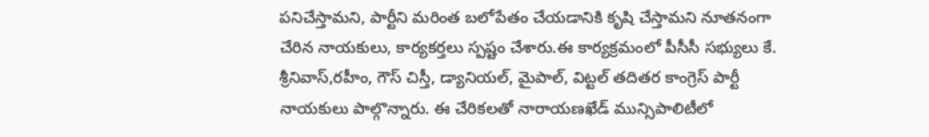పనిచేస్తామని, పార్టీని మరింత బలోపేతం చేయడానికి కృషి చేస్తామని నూతనంగా చేరిన నాయకులు, కార్యకర్తలు స్పష్టం చేశారు.ఈ కార్యక్రమంలో పీసీసీ సభ్యులు కే. శ్రీనివాస్,రహీం, గౌస్ చిస్తీ, డ్యానియల్, మైపాల్, విట్టల్ తదితర కాంగ్రెస్ పార్టీ నాయకులు పాల్గొన్నారు. ఈ చేరికలతో నారాయణఖేడ్ మున్సిపాలిటీలో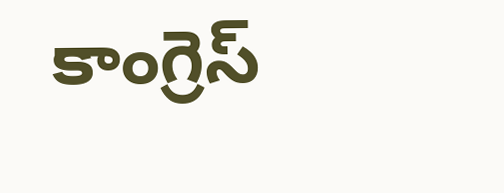కాంగ్రెస్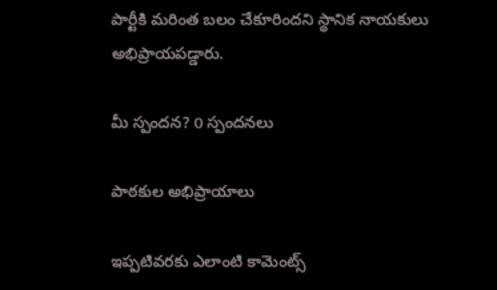పార్టీకి మరింత బలం చేకూరిందని స్థానిక నాయకులు అభిప్రాయపడ్డారు.

మీ స్పందన? 0 స్పందనలు

పాఠకుల అభిప్రాయాలు

ఇప్పటివరకు ఎలాంటి కామెంట్స్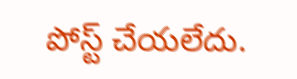పోస్ట్ చేయలేదు.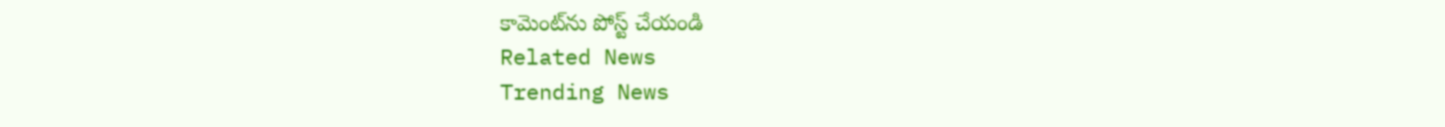కామెంట్‌ను పోస్ట్ చేయండి
Related News
Trending News